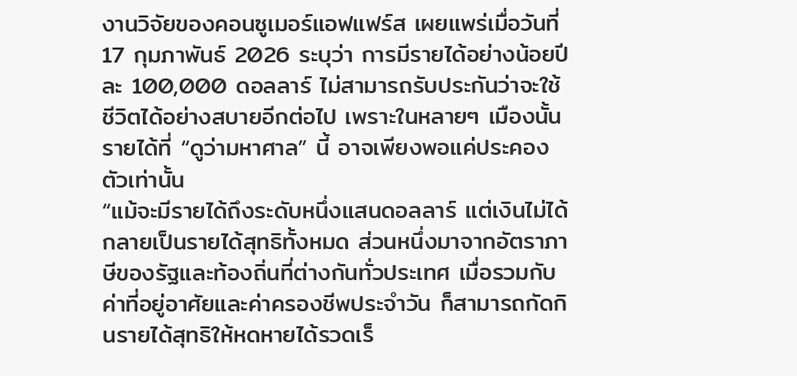งานวิจัยของคอนซูเมอร์แอฟแฟร์ส เผยแพร่เมื่อวันที่ 17 กุมภาพันธ์ 2026 ระบุว่า การมีรายได้อย่างน้อยปีละ 100,000 ดอลลาร์ ไม่สามารถรับประกันว่าจะใช้ชีวิตได้อย่างสบายอีกต่อไป เพราะในหลายๆ เมืองนั้น รายได้ที่ “ดูว่ามหาศาล” นี้ อาจเพียงพอแค่ประคองตัวเท่านั้น
“แม้จะมีรายได้ถึงระดับหนึ่งแสนดอลลาร์ แต่เงินไม่ได้กลายเป็นรายได้สุทธิทั้งหมด ส่วนหนึ่งมาจากอัตราภาษีของรัฐและท้องถิ่นที่ต่างกันทั่วประเทศ เมื่อรวมกับค่าที่อยู่อาศัยและค่าครองชีพประจำวัน ก็สามารถกัดกินรายได้สุทธิให้หดหายได้รวดเร็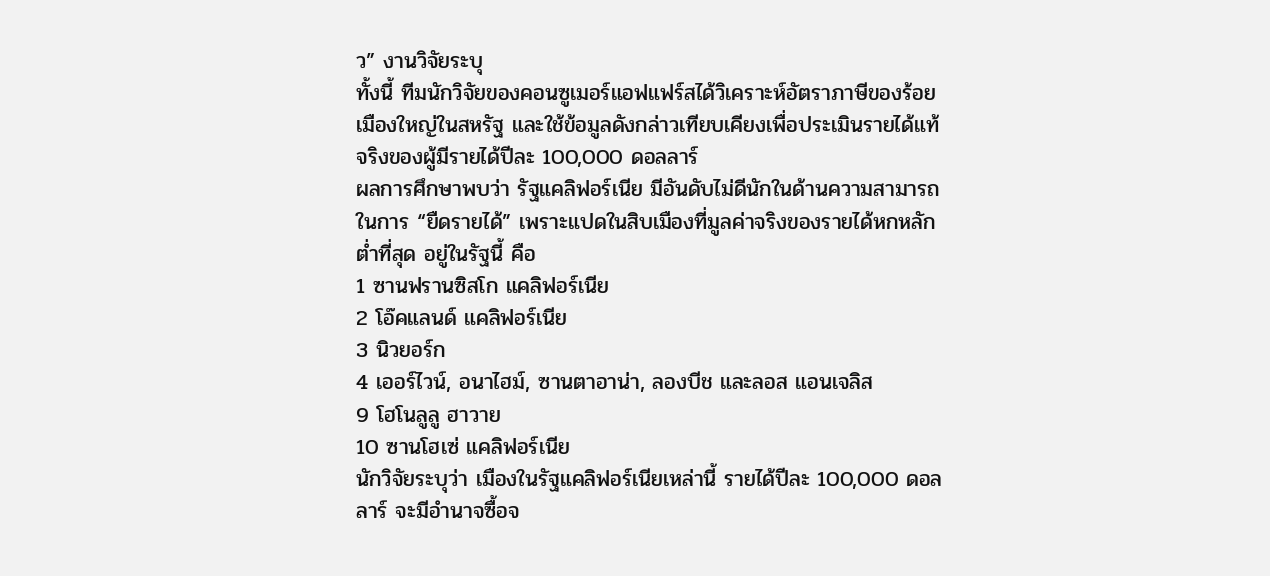ว” งานวิจัยระบุ
ทั้งนี้ ทีมนักวิจัยของคอนซูเมอร์แอฟแฟร์สได้วิเคราะห์อัตราภาษีของร้อยเมืองใหญ่ในสหรัฐ และใช้ข้อมูลดังกล่าวเทียบเคียงเพื่อประเมินรายได้แท้จริงของผู้มีรายได้ปีละ 100,000 ดอลลาร์
ผลการศึกษาพบว่า รัฐแคลิฟอร์เนีย มีอันดับไม่ดีนักในด้านความสามารถในการ “ยืดรายได้” เพราะแปดในสิบเมืองที่มูลค่าจริงของรายได้หกหลักต่ำที่สุด อยู่ในรัฐนี้ คือ
1 ซานฟรานซิสโก แคลิฟอร์เนีย
2 โอ๊คแลนด์ แคลิฟอร์เนีย
3 นิวยอร์ก
4 เออร์ไวน์, อนาไฮม์, ซานตาอาน่า, ลองบีช และลอส แอนเจลิส
9 โฮโนลูลู ฮาวาย
10 ซานโฮเซ่ แคลิฟอร์เนีย
นักวิจัยระบุว่า เมืองในรัฐแคลิฟอร์เนียเหล่านี้ รายได้ปีละ 100,000 ดอลลาร์ จะมีอำนาจซื้อจ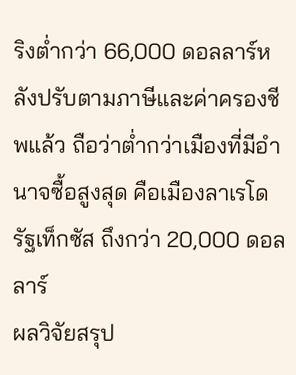ริงต่ำกว่า 66,000 ดอลลาร์หลังปรับตามภาษีและค่าครองชีพแล้ว ถือว่าต่ำกว่าเมืองที่มีอำนาจซื้อสูงสุด คือเมืองลาเรโด รัฐเท็กซัส ถึงกว่า 20,000 ดอลลาร์
ผลวิจัยสรุป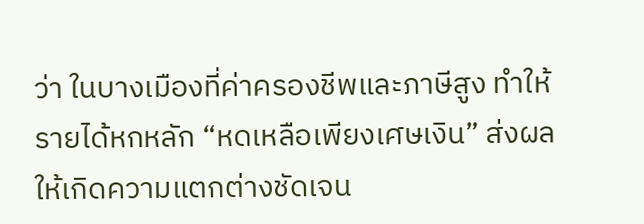ว่า ในบางเมืองที่ค่าครองชีพและภาษีสูง ทำให้รายได้หกหลัก “หดเหลือเพียงเศษเงิน” ส่งผลให้เกิดความแตกต่างชัดเจน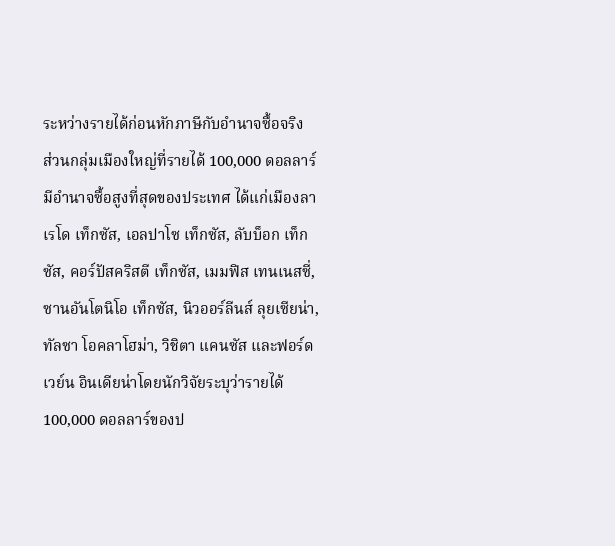ระหว่างรายได้ก่อนหักภาษีกับอำนาจซื้อจริง
ส่วนกลุ่มเมืองใหญ่ที่รายได้ 100,000 ดอลลาร์มีอำนาจซื้อสูงที่สุดของประเทศ ได้แก่เมืองลาเรโด เท็กซัส, เอลปาโซ เท็กซัส, ลับบ็อก เท็กซัส, คอร์ปัสคริสตี เท็กซัส, เมมฟิส เทนเนสซี่, ซานอันโตนิโอ เท็กซัส, นิวออร์ลีนส์ ลุยเซียน่า, ทัลซา โอคลาโฮม่า, วิชิตา แคนซัส และฟอร์ดเวย์น อินเดียน่าโดยนักวิจัยระบุว่ารายได้ 100,000 ดอลลาร์ของป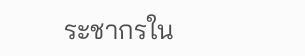ระชากรใน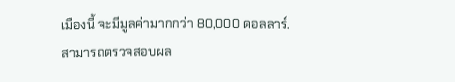เมืองนี้ จะมีมูลค่ามากกว่า 80,000 ดอลลาร์.
สามารถตรวจสอบผล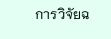การวิจัยฉ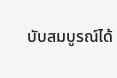บับสมบูรณ์ได้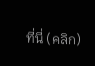ที่นี่ (คลิก)